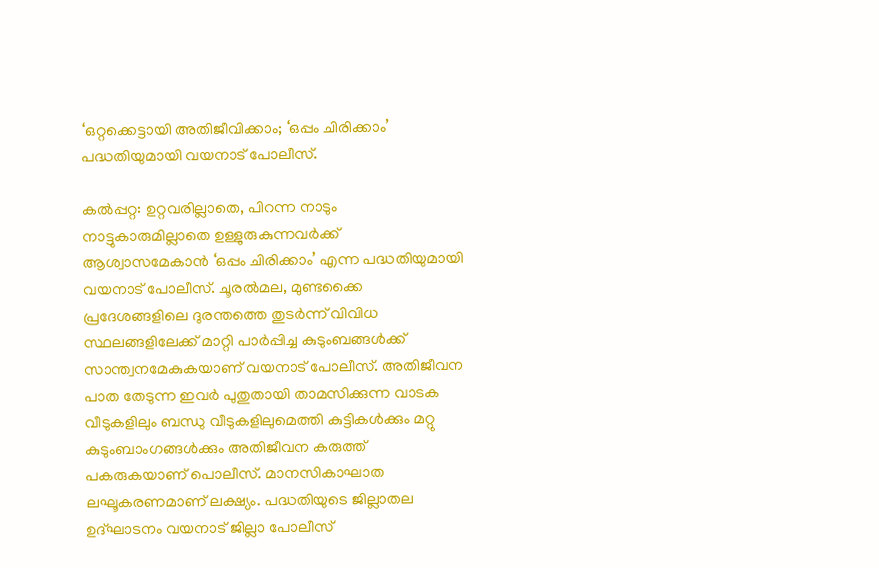‘ഒറ്റക്കെട്ടായി അതിജീവിക്കാം; ‘ഒപ്പം ചിരിക്കാം’ പദ്ധതിയുമായി വയനാട് പോലീസ്.

കല്‍പ്പറ്റ: ഉറ്റവരില്ലാതെ, പിറന്ന നാടും നാട്ടുകാരുമില്ലാതെ ഉള്ളുരുകുന്നവര്‍ക്ക് ആശ്വാസമേകാന്‍ ‘ഒപ്പം ചിരിക്കാം’ എന്ന പദ്ധതിയുമായി വയനാട് പോലീസ്. ചൂരല്‍മല, മുണ്ടക്കൈ പ്രദേശങ്ങളിലെ ദുരന്തത്തെ തുടര്‍ന്ന് വിവിധ സ്ഥലങ്ങളിലേക്ക് മാറ്റി പാര്‍പ്പിച്ച കുടുംബങ്ങള്‍ക്ക് സാന്ത്വനമേകുകയാണ് വയനാട് പോലീസ്. അതിജീവന പാത തേടുന്ന ഇവർ പുതുതായി താമസിക്കുന്ന വാടക വീടുകളിലും ബന്ധു വീടുകളിലുമെത്തി കുട്ടികൾക്കും മറ്റു കുടുംബാംഗങ്ങൾക്കും അതിജീവന കരുത്ത് പകരുകയാണ് പൊലീസ്. മാനസികാഘാത ലഘൂകരണമാണ് ലക്ഷ്യം. പദ്ധതിയുടെ ജില്ലാതല ഉദ്ഘാടനം വയനാട് ജില്ലാ പോലീസ്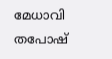മേധാവി തപോഷ്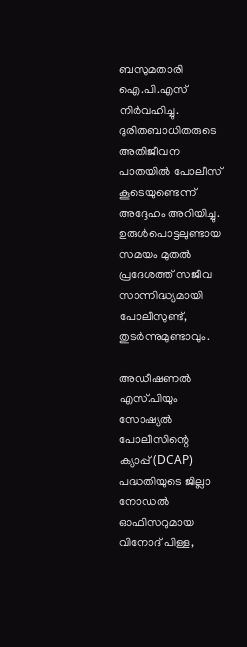ബസുമതാരി ഐ.പി.എസ് നിർവഹിച്ചു. ദുരിതബാധിതരുടെ അതിജീവന പാതയില്‍ പോലീസ് കൂടെയുണ്ടെന്ന് അദ്ദേഹം അറിയിച്ചു. ഉരുള്‍പൊട്ടലുണ്ടായ സമയം മുതല്‍ പ്രദേശത്ത് സജീവ സാന്നിദ്ധ്യമായി പോലീസുണ്ട്, തുടര്‍ന്നുമുണ്ടാവും.

അഡീഷണല്‍ എസ്.പിയും സോഷ്യല്‍ പോലീസിന്റെ ക്യാപ്പ്(DCAP) പദ്ധതിയുടെ ജില്ലാ നോഡല്‍ ഓഫിസറുമായ വിനോദ് പിള്ള,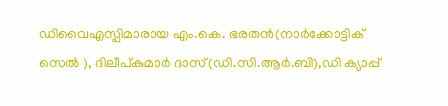ഡിവൈഎസ്പിമാരായ എം.കെ. ഭരതന്‍(നാര്‍ക്കോട്ടിക് സെൽ ), ദിലീപ്കുമാര്‍ ദാസ്(ഡി.സി.ആര്‍.ബി),ഡി ക്യാപ്പ്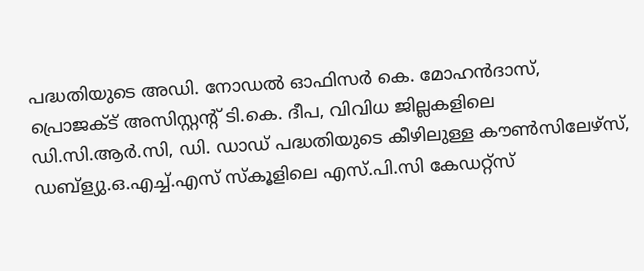പദ്ധതിയുടെ അഡി. നോഡല്‍ ഓഫിസര്‍ കെ. മോഹന്‍ദാസ്, പ്രൊജക്ട് അസിസ്റ്റന്റ് ടി.കെ. ദീപ, വിവിധ ജില്ലകളിലെ ഡി.സി.ആര്‍.സി, ഡി. ഡാഡ് പദ്ധതിയുടെ കീഴിലുള്ള കൗണ്‍സിലേഴ്‌സ്, ഡബ്‌ള്യു.ഒ.എച്ച്.എസ് സ്‌കൂളിലെ എസ്.പി.സി കേഡറ്റ്‌സ്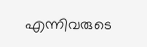എന്നിവരുടെ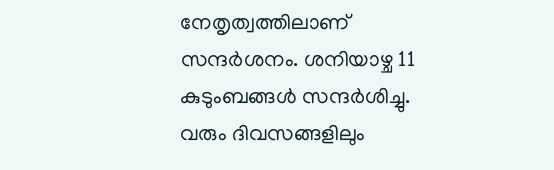നേതൃത്വത്തിലാണ് സന്ദർശനം. ശനിയാഴ്ച 11 കുടുംബങ്ങൾ സന്ദർശിച്ചു. വരും ദിവസങ്ങളിലും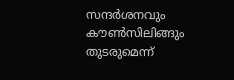സന്ദർശനവും കൗൺസിലിങ്ങും തുടരുമെന്ന്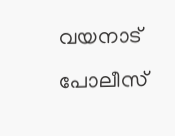വയനാട് പോലീസ്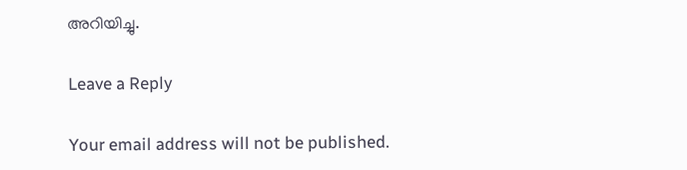അറിയിച്ചു.

Leave a Reply

Your email address will not be published.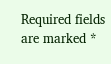Required fields are marked *